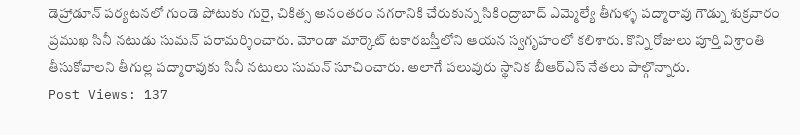డెహ్రాడూన్ పర్యటనలో గుండె పోటుకు గురై, చికిత్స అనంతరం నగరానికి చేరుకున్న సికింద్రాబాద్ ఎమ్మెల్యే తీగుళ్ళ పద్మారావు గౌడ్ను శుక్రవారం ప్రముఖ సినీ నటుడు సుమన్ పరామర్శించారు. మోండా మార్కెట్ టకారబస్తీలోని ఆయన స్వగృహంలో కలిశారు. కొన్ని రోజులు పూర్తి విశ్రాంతి తీసుకోవాలని తీగుల్ల పద్మారావుకు సినీ నటులు సుమన్ సూచించారు. అలాగే పలువురు స్థానిక బీఆర్ఎస్ నేతలు పాల్గొన్నారు.
Post Views: 137